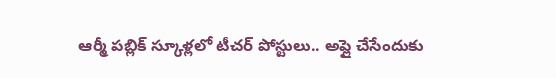ఆర్మీ పబ్లిక్‌ స్కూళ్లలో టీచర్ పోస్టులు.. అప్లై చేసేందుకు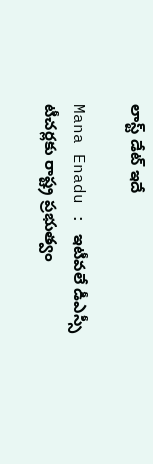లాస్ట్ డేట్ ఇదే

Mana Enadu : ఇటీవలే డీఎస్సీ టీచర్లకు రాష్ట్ర ప్రభుత్వం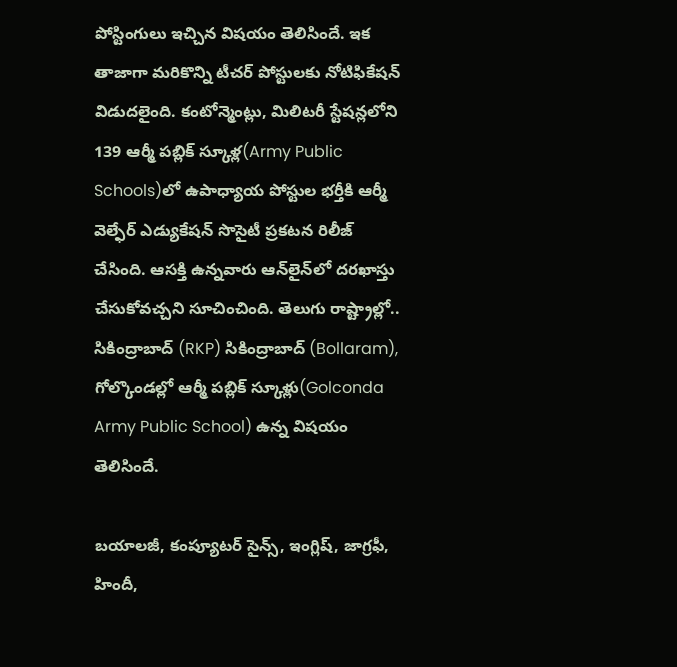పోస్టింగులు ఇచ్చిన విషయం తెలిసిందే. ఇక తాజాగా మరికొన్ని టీచర్ పోస్టులకు నోటిఫికేషన్ విడుదలైంది. కంటోన్మెంట్లు, మిలిటరీ స్టేషన్లలోని 139 ఆర్మీ పబ్లిక్‌ స్కూళ్ల(Army Public Schools)లో ఉపాధ్యాయ పోస్టుల భర్తీకి ఆర్మీ వెల్ఫేర్‌ ఎడ్యుకేషన్‌ సొసైటీ ప్రకటన రిలీజ్ చేసింది. ఆసక్తి ఉన్నవారు ఆన్‌లైన్‌లో దరఖాస్తు చేసుకోవచ్చని సూచించింది. తెలుగు రాష్ట్రాల్లో.. సికింద్రాబాద్‌ (RKP) సికింద్రాబాద్‌ (Bollaram), గోల్కొండల్లో ఆర్మీ పబ్లిక్‌ స్కూళ్లు(Golconda Army Public School) ఉన్న విషయం తెలిసిందే.

బయాలజీ, కంప్యూటర్‌ సైన్స్, ఇంగ్లిష్, జాగ్రఫీ, హిందీ,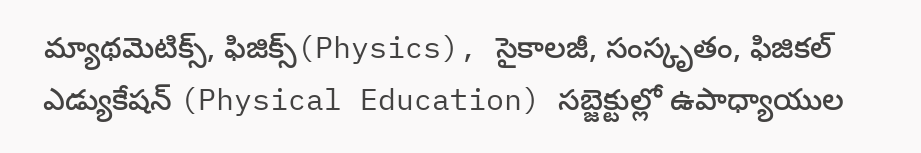మ్యాథమెటిక్స్, ఫిజిక్స్(Physics), సైకాలజీ, సంస్కృతం, ఫిజికల్‌ ఎడ్యుకేషన్‌ (Physical Education) సబ్జెక్టుల్లో ఉపాధ్యాయుల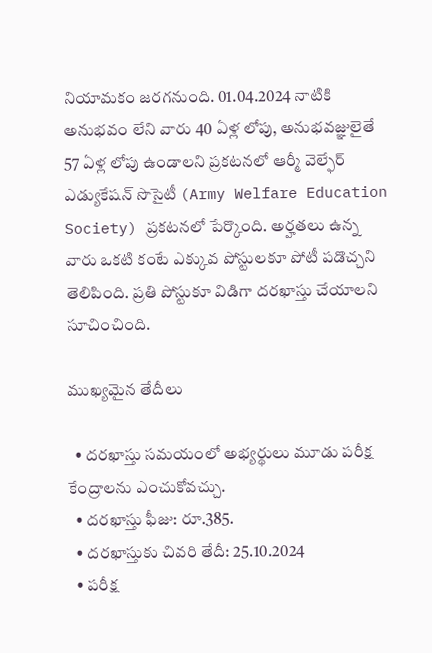నియామకం జరగనుంది. 01.04.2024 నాటికి అనుభవం లేని వారు 40 ఏళ్ల లోపు, అనుభవజ్ఞులైతే 57 ఏళ్ల లోపు ఉండాలని ప్రకటనలో ఆర్మీ వెల్ఫేర్‌ ఎడ్యుకేషన్‌ సొసైటీ (Army Welfare Education Society) ప్రకటనలో పేర్కొంది. అర్హతలు ఉన్న వారు ఒకటి కంటే ఎక్కువ పోస్టులకూ పోటీ పడొచ్చని తెలిపింది. ప్రతి పోస్టుకూ విడిగా దరఖాస్తు చేయాలని సూచించింది.

ముఖ్యమైన తేదీలు

  • దరఖాస్తు సమయంలో అభ్యర్థులు మూడు పరీక్ష కేంద్రాలను ఎంచుకోవచ్చు.
  • దరఖాస్తు ఫీజు: రూ.385.
  • దరఖాస్తుకు చివరి తేదీ: 25.10.2024
  • పరీక్ష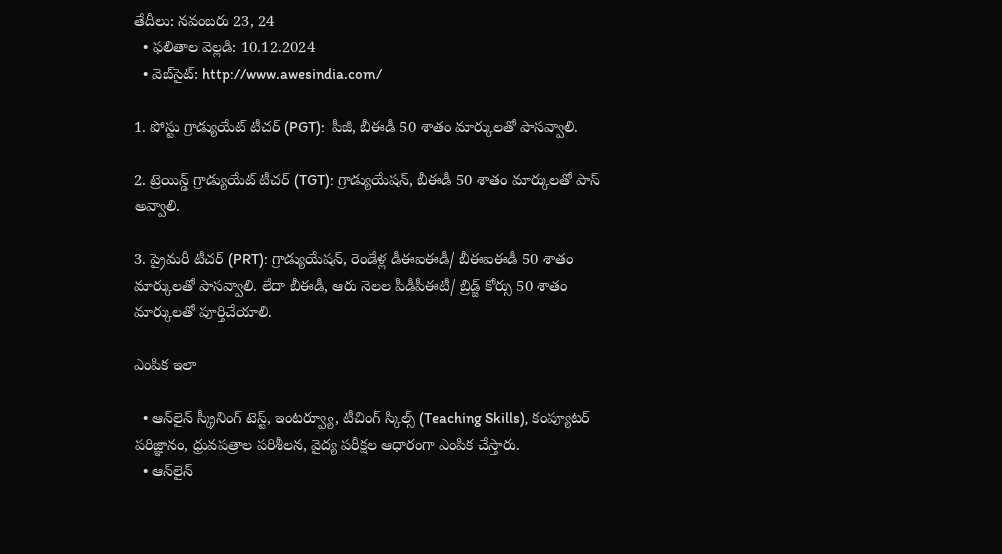తేదీలు: నవంబరు 23, 24
  • ఫలితాల వెల్లడి: 10.12.2024
  • వెబ్‌సైట్‌: http://www.awesindia.com/

1. పోస్టు గ్రాడ్యుయేట్‌ టీచర్‌ (PGT):  పీజీ, బీఈడీ 50 శాతం మార్కులతో పాసవ్వాలి.

2. ట్రెయిన్డ్‌ గ్రాడ్యుయేట్‌ టీచర్‌ (TGT): గ్రాడ్యుయేషన్, బీఈడీ 50 శాతం మార్కులతో పాస్ అవ్వాలి.

3. ప్రైమరీ టీచర్‌ (PRT): గ్రాడ్యుయేషన్, రెండేళ్ల డీఈఐఈడీ/ బీఈఐఈడీ 50 శాతం మార్కులతో పాసవ్వాలి. లేదా బీఈడీ, ఆరు నెలల పీడీపీఈటీ/ బ్రిడ్జ్‌ కోర్సు 50 శాతం మార్కులతో పూర్తిచేయాలి.

ఎంపిక ఇలా

  • ఆన్‌లైన్‌ స్క్రీనింగ్‌ టెస్ట్, ఇంటర్వ్యూ, టీచింగ్‌ స్కిల్స్ (Teaching Skills), కంప్యూటర్‌ పరిజ్ఞానం, ధ్రువపత్రాల పరిశీలన, వైద్య పరీక్షల ఆధారంగా ఎంపిక చేస్తారు.
  • ఆన్‌లైన్‌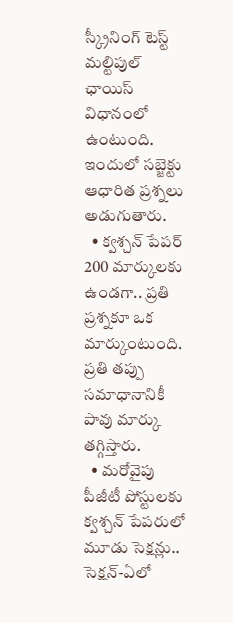స్క్రీనింగ్‌ టెస్ట్‌ మల్టిపుల్‌ ఛాయిస్‌ విధానంలో ఉంటుంది. ఇందులో సబ్జెక్టు ఆధారిత ప్రశ్నలు అడుగుతారు.
  • క్వశ్చన్ పేపర్  200 మార్కులకు ఉండగా.. ప్రతి ప్రశ్నకూ ఒక మార్కుంటుంది. ప్రతి తప్పు సమాధానానికీ పావు మార్కు తగ్గిస్తారు.
  • మరోవైపు పీజీటీ పోస్టులకు క్వశ్చన్ పేపరులో మూడు సెక్షన్లు.. సెక్షన్‌-ఏలో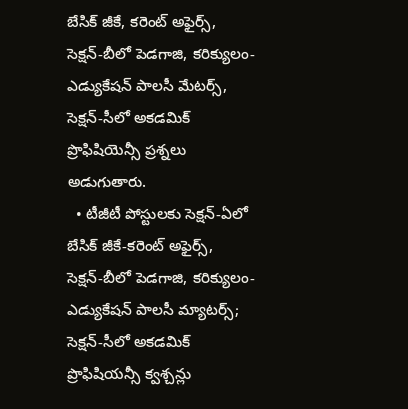బేసిక్‌ జీకే, కరెంట్‌ అఫైర్స్, సెక్షన్‌-బీలో పెడగాజి, కరిక్యులం-ఎడ్యుకేషన్‌ పాలసీ మేటర్స్, సెక్షన్‌-సీలో అకడమిక్‌ ప్రొఫిషియెన్సీ ప్రశ్నలు అడుగుతారు.
  • టీజీటీ పోస్టులకు సెక్షన్‌-ఏలో బేసిక్‌ జీకే-కరెంట్‌ అఫైర్స్, సెక్షన్‌-బీలో పెడగాజి, కరిక్యులం-ఎడ్యుకేషన్‌ పాలసీ మ్యాటర్స్‌; సెక్షన్‌-సీలో అకడమిక్‌ ప్రొఫిషియన్సీ క్వశ్చన్లు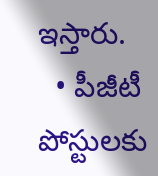ఇస్తారు.
  • పీజీటీ పోస్టులకు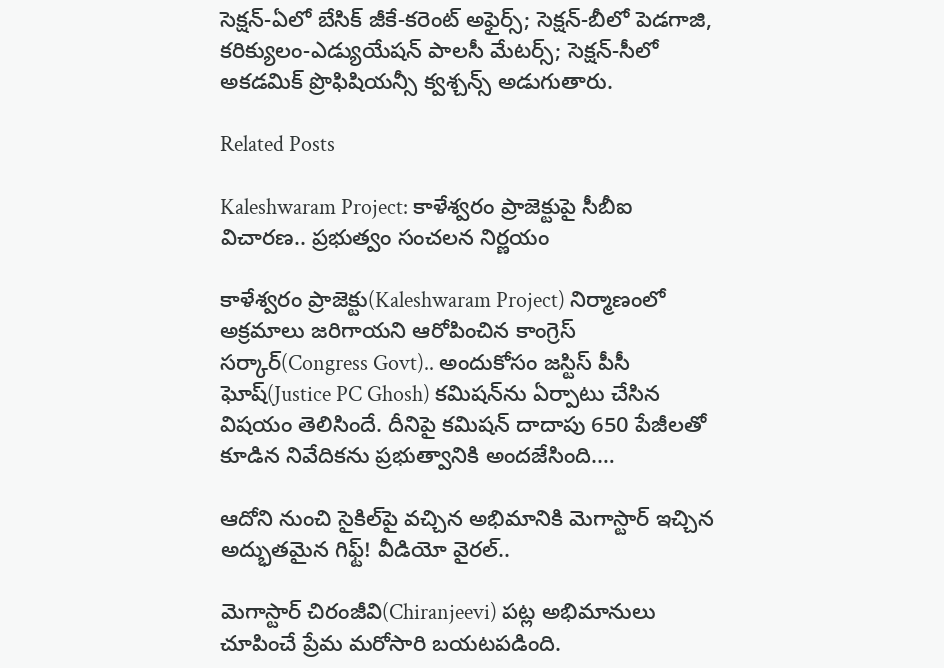సెక్షన్‌-ఏలో బేసిక్‌ జీకే-కరెంట్‌ అఫైర్స్‌; సెక్షన్‌-బీలో పెడగాజి, కరిక్యులం-ఎడ్యుయేషన్‌ పాలసీ మేటర్స్‌; సెక్షన్‌-సీలో అకడమిక్‌ ప్రొఫిషియన్సీ క్వశ్చన్స్ అడుగుతారు.

Related Posts

Kaleshwaram Project: కాళేశ్వరం ప్రాజెక్టుపై సీబీఐ విచారణ.. ప్రభుత్వం సంచలన నిర్ణయం

కాళేశ్వరం ప్రాజెక్టు(Kaleshwaram Project) నిర్మాణంలో అక్రమాలు జరిగాయని ఆరోపించిన కాంగ్రెస్ సర్కార్(Congress Govt).. అందుకోసం జస్టిస్ పీసీ ఘోష్(Justice PC Ghosh) కమిషన్‌ను ఏర్పాటు చేసిన విషయం తెలిసిందే. దీనిపై కమిషన్ దాదాపు 650 పేజీలతో కూడిన నివేదికను ప్రభుత్వానికి అందజేసింది.…

ఆదోని నుంచి సైకిల్‌పై వచ్చిన అభిమానికి మెగాస్టార్ ఇచ్చిన అద్భుతమైన గిఫ్ట్! వీడియో వైరల్..

మెగాస్టార్ చిరంజీవి(Chiranjeevi) పట్ల అభిమానులు చూపించే ప్రేమ మరోసారి బయటపడింది.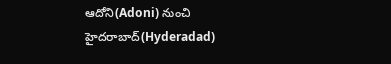ఆదోని(Adoni) నుంచి హైదరాబాద్(Hyderadad)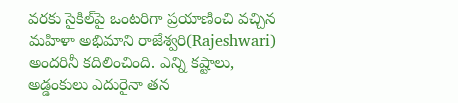వరకు సైకిల్‌పై ఒంటరిగా ప్రయాణించి వచ్చిన మహిళా అభిమాని రాజేశ్వరి(Rajeshwari) అందరినీ కదిలించింది. ఎన్ని కష్టాలు, అడ్డంకులు ఎదురైనా తన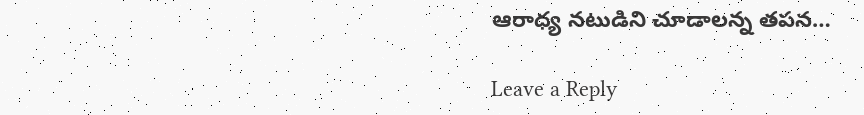ఆరాధ్య నటుడిని చూడాలన్న తపన…

Leave a Reply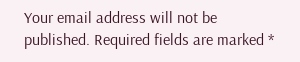Your email address will not be published. Required fields are marked *